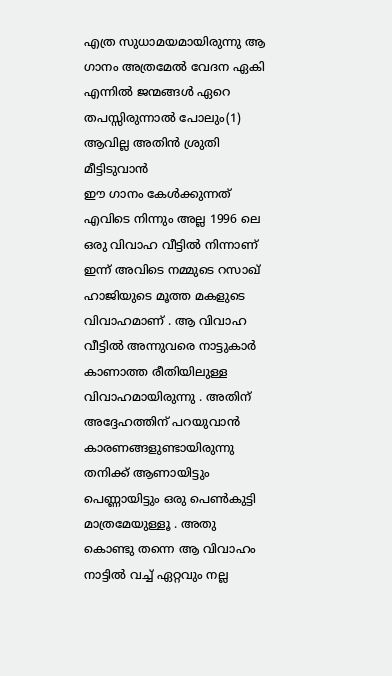എത്ര സുധാമയമായിരുന്നു ആ ഗാനം അത്രമേൽ വേദന ഏകി എന്നിൽ ജന്മങ്ങൾ ഏറെ തപസ്സിരുന്നാൽ പോലും(1)
ആവില്ല അതിൻ ശ്രുതി മീട്ടിടുവാൻ
ഈ ഗാനം കേൾക്കുന്നത് എവിടെ നിന്നും അല്ല 1996 ലെ ഒരു വിവാഹ വീട്ടിൽ നിന്നാണ് ഇന്ന് അവിടെ നമ്മുടെ റസാഖ് ഹാജിയുടെ മൂത്ത മകളുടെ വിവാഹമാണ് . ആ വിവാഹ വീട്ടിൽ അന്നുവരെ നാട്ടുകാർ കാണാത്ത രീതിയിലുള്ള വിവാഹമായിരുന്നു . അതിന് അദ്ദേഹത്തിന് പറയുവാൻ കാരണങ്ങളുണ്ടായിരുന്നു തനിക്ക് ആണായിട്ടും പെണ്ണായിട്ടും ഒരു പെൺകുട്ടി മാത്രമേയുള്ളൂ . അതു കൊണ്ടു തന്നെ ആ വിവാഹം നാട്ടിൽ വച്ച് ഏറ്റവും നല്ല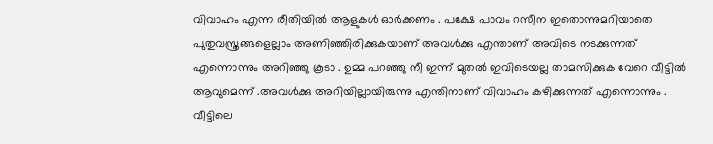വിവാഹം എന്ന രീതിയിൽ ആളുകൾ ഓർക്കണം . പക്ഷേ പാവം റസീന ഇതൊന്നുമറിയാതെ പുതുവസ്ത്രങ്ങളെല്ലാം അണിഞ്ഞിരിക്കുകയാണ് അവൾക്കു എന്താണ് അവിടെ നടക്കുന്നത് എന്നൊന്നും അറിഞ്ഞു കൂടാ . ഉമ്മ പറഞ്ഞു നീ ഇന്ന് മുതൽ ഇവിടെയല്ല താമസിക്കുക വേറെ വീട്ടിൽ ആവുമെന്ന് .അവൾക്കു അറിയില്ലായിരുന്നു എന്തിനാണ് വിവാഹം കഴിക്കുന്നത് എന്നൊന്നും . വീട്ടിലെ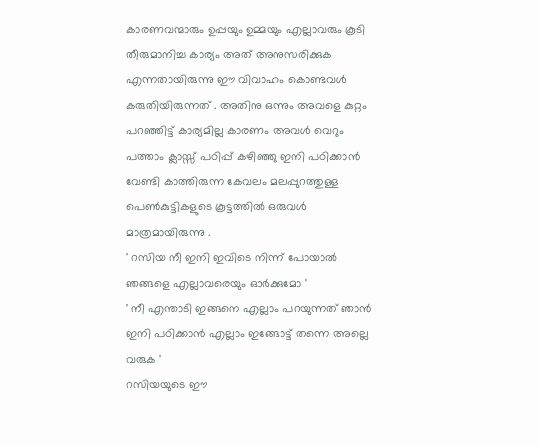കാരണവന്മാരും ഉപ്പയും ഉമ്മയും എല്ലാവരും കൂടി തീരുമാനിച്ച കാര്യം അത് അനുസരിക്കുക എന്നതായിരുന്നു ഈ വിവാഹം കൊണ്ടവൾ കരുതിയിരുന്നത് . അതിനു ഒന്നും അവളെ കുറ്റം പറഞ്ഞിട്ട് കാര്യമില്ല കാരണം അവൾ വെറും പത്താം ക്ലാസ്സ് പഠിപ്പ് കഴിഞ്ഞു ഇനി പഠിക്കാൻ വേണ്ടി കാത്തിരുന്ന കേവലം മലപ്പുറത്തുള്ള പെൺകുട്ടികളുടെ കൂട്ടത്തിൽ ഒരുവൾ മാത്രമായിരുന്നു .
' റസിയ നീ ഇനി ഇവിടെ നിന്ന് പോയാൽ ഞങ്ങളെ എല്ലാവരെയും ഓർക്കുമോ '
' നീ എന്താടി ഇങ്ങനെ എല്ലാം പറയുന്നത് ഞാൻ ഇനി പഠിക്കാൻ എല്ലാം ഇങ്ങോട്ട് തന്നെ അല്ലെ വരുക '
റസിയയുടെ ഈ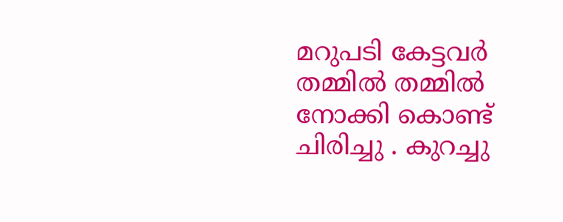മറുപടി കേട്ടവർ തമ്മിൽ തമ്മിൽ നോക്കി കൊണ്ട് ചിരിച്ചു . കുറച്ചു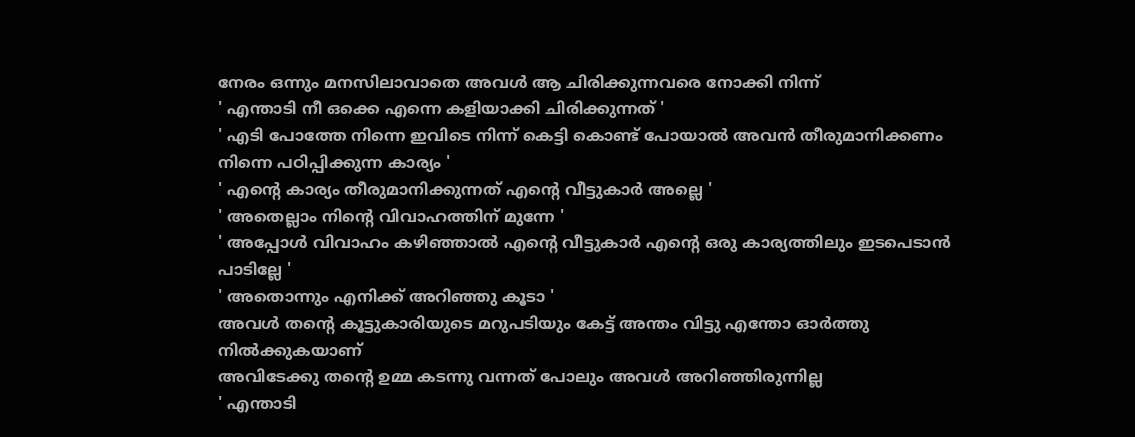നേരം ഒന്നും മനസിലാവാതെ അവൾ ആ ചിരിക്കുന്നവരെ നോക്കി നിന്ന്
' എന്താടി നീ ഒക്കെ എന്നെ കളിയാക്കി ചിരിക്കുന്നത് '
' എടി പോത്തേ നിന്നെ ഇവിടെ നിന്ന് കെട്ടി കൊണ്ട് പോയാൽ അവൻ തീരുമാനിക്കണം നിന്നെ പഠിപ്പിക്കുന്ന കാര്യം '
' എന്റെ കാര്യം തീരുമാനിക്കുന്നത് എന്റെ വീട്ടുകാർ അല്ലെ '
' അതെല്ലാം നിന്റെ വിവാഹത്തിന് മുന്നേ '
' അപ്പോൾ വിവാഹം കഴിഞ്ഞാൽ എന്റെ വീട്ടുകാർ എന്റെ ഒരു കാര്യത്തിലും ഇടപെടാൻ പാടില്ലേ '
' അതൊന്നും എനിക്ക് അറിഞ്ഞു കൂടാ '
അവൾ തന്റെ കൂട്ടുകാരിയുടെ മറുപടിയും കേട്ട് അന്തം വിട്ടു എന്തോ ഓർത്തു നിൽക്കുകയാണ്
അവിടേക്കു തന്റെ ഉമ്മ കടന്നു വന്നത് പോലും അവൾ അറിഞ്ഞിരുന്നില്ല
' എന്താടി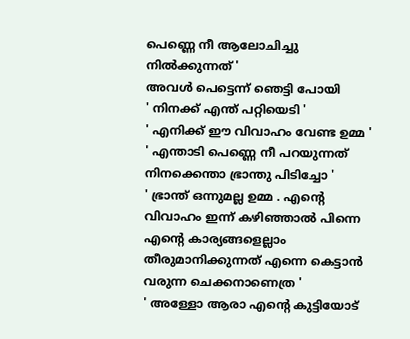പെണ്ണെ നീ ആലോചിച്ചു നിൽക്കുന്നത് '
അവൾ പെട്ടെന്ന് ഞെട്ടി പോയി
' നിനക്ക് എന്ത് പറ്റിയെടി '
' എനിക്ക് ഈ വിവാഹം വേണ്ട ഉമ്മ '
' എന്താടി പെണ്ണെ നീ പറയുന്നത് നിനക്കെന്താ ഭ്രാന്തു പിടിച്ചോ '
' ഭ്രാന്ത് ഒന്നുമല്ല ഉമ്മ . എന്റെ വിവാഹം ഇന്ന് കഴിഞ്ഞാൽ പിന്നെ എന്റെ കാര്യങ്ങളെല്ലാം തീരുമാനിക്കുന്നത് എന്നെ കെട്ടാൻ വരുന്ന ചെക്കനാണെത്ര '
' അള്ളോ ആരാ എന്റെ കുട്ടിയോട്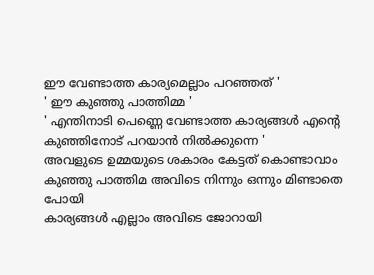ഈ വേണ്ടാത്ത കാര്യമെല്ലാം പറഞ്ഞത് '
' ഈ കുഞ്ഞു പാത്തിമ്മ '
' എന്തിനാടി പെണ്ണെ വേണ്ടാത്ത കാര്യങ്ങൾ എന്റെ കുഞ്ഞിനോട് പറയാൻ നിൽക്കുന്നെ '
അവളുടെ ഉമ്മയുടെ ശകാരം കേട്ടത് കൊണ്ടാവാം കുഞ്ഞു പാത്തിമ അവിടെ നിന്നും ഒന്നും മിണ്ടാതെ പോയി
കാര്യങ്ങൾ എല്ലാം അവിടെ ജോറായി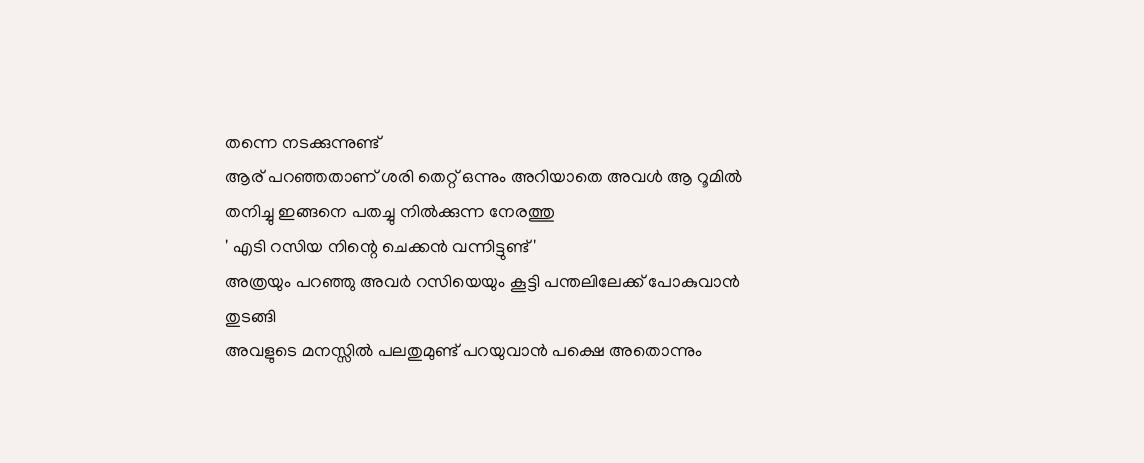തന്നെ നടക്കുന്നുണ്ട്
ആര് പറഞ്ഞതാണ് ശരി തെറ്റ് ഒന്നും അറിയാതെ അവൾ ആ റൂമിൽ തനിച്ചു ഇങ്ങനെ പതച്ചു നിൽക്കുന്ന നേരത്തു
' എടി റസിയ നിന്റെ ചെക്കൻ വന്നിട്ടുണ്ട് '
അത്രയും പറഞ്ഞു അവർ റസിയെയും കൂട്ടി പന്തലിലേക്ക് പോകുവാൻ തുടങ്ങി
അവളുടെ മനസ്സിൽ പലതുമുണ്ട് പറയുവാൻ പക്ഷെ അതൊന്നും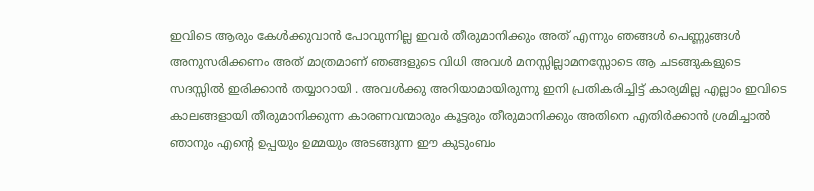ഇവിടെ ആരും കേൾക്കുവാൻ പോവുന്നില്ല ഇവർ തീരുമാനിക്കും അത് എന്നും ഞങ്ങൾ പെണ്ണുങ്ങൾ അനുസരിക്കണം അത് മാത്രമാണ് ഞങ്ങളുടെ വിധി അവൾ മനസ്സില്ലാമനസ്സോടെ ആ ചടങ്ങുകളുടെ സദസ്സിൽ ഇരിക്കാൻ തയ്യാറായി . അവൾക്കു അറിയാമായിരുന്നു ഇനി പ്രതികരിച്ചിട്ട് കാര്യമില്ല എല്ലാം ഇവിടെ കാലങ്ങളായി തീരുമാനിക്കുന്ന കാരണവന്മാരും കൂട്ടരും തീരുമാനിക്കും അതിനെ എതിർക്കാൻ ശ്രമിച്ചാൽ ഞാനും എന്റെ ഉപ്പയും ഉമ്മയും അടങ്ങുന്ന ഈ കുടുംബം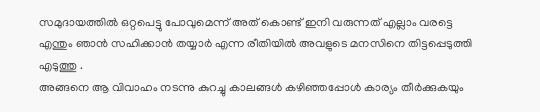സമുദായത്തിൽ ഒറ്റപെട്ടു പോവുമെന്ന് അത് കൊണ്ട് ഇനി വരുന്നത് എല്ലാം വരട്ടെ എന്തും ഞാൻ സഹിക്കാൻ തയ്യാർ എന്ന രീതിയിൽ അവളുടെ മനസിനെ തിട്ടപ്പെടുത്തി എടുത്തു .
അങ്ങനെ ആ വിവാഹം നടന്നു കുറച്ചു കാലങ്ങൾ കഴിഞ്ഞപ്പോൾ കാര്യം തീർക്കുകയും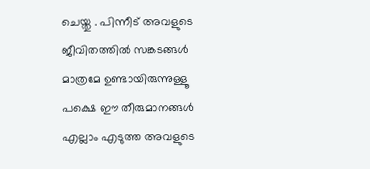ചെയ്തു . പിന്നീട് അവളുടെ ജീവിതത്തിൽ സങ്കടങ്ങൾ മാത്രമേ ഉണ്ടായിരുന്നുള്ളൂ പക്ഷെ ഈ തീരുമാനങ്ങൾ എല്ലാം എടുത്ത അവളുടെ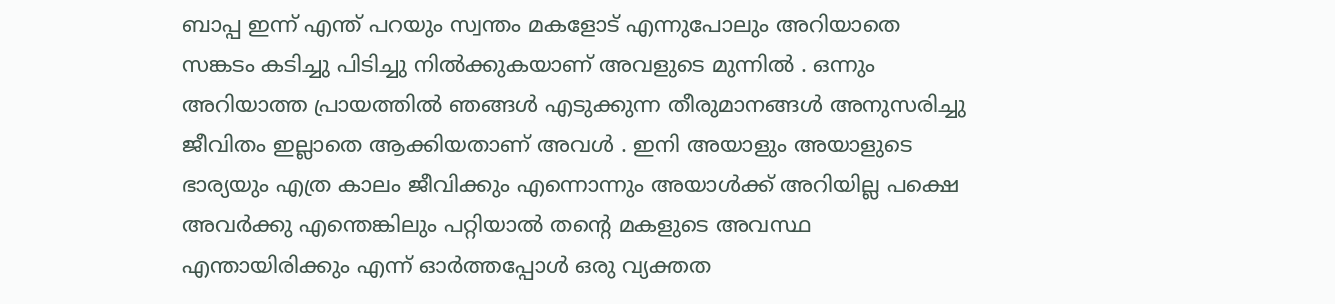ബാപ്പ ഇന്ന് എന്ത് പറയും സ്വന്തം മകളോട് എന്നുപോലും അറിയാതെ സങ്കടം കടിച്ചു പിടിച്ചു നിൽക്കുകയാണ് അവളുടെ മുന്നിൽ . ഒന്നും അറിയാത്ത പ്രായത്തിൽ ഞങ്ങൾ എടുക്കുന്ന തീരുമാനങ്ങൾ അനുസരിച്ചു ജീവിതം ഇല്ലാതെ ആക്കിയതാണ് അവൾ . ഇനി അയാളും അയാളുടെ ഭാര്യയും എത്ര കാലം ജീവിക്കും എന്നൊന്നും അയാൾക്ക് അറിയില്ല പക്ഷെ അവർക്കു എന്തെങ്കിലും പറ്റിയാൽ തന്റെ മകളുടെ അവസ്ഥ എന്തായിരിക്കും എന്ന് ഓർത്തപ്പോൾ ഒരു വ്യക്തത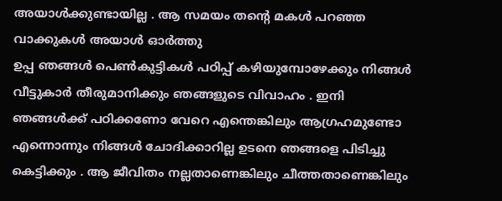അയാൾക്കുണ്ടായില്ല . ആ സമയം തന്റെ മകൾ പറഞ്ഞ വാക്കുകൾ അയാൾ ഓർത്തു
ഉപ്പ ഞങ്ങൾ പെൺകുട്ടികൾ പഠിപ്പ് കഴിയുമ്പോഴേക്കും നിങ്ങൾ വീട്ടുകാർ തീരുമാനിക്കും ഞങ്ങളുടെ വിവാഹം . ഇനി ഞങ്ങൾക്ക് പഠിക്കണോ വേറെ എന്തെങ്കിലും ആഗ്രഹമുണ്ടോ എന്നൊന്നും നിങ്ങൾ ചോദിക്കാറില്ല ഉടനെ ഞങ്ങളെ പിടിച്ചു കെട്ടിക്കും . ആ ജീവിതം നല്ലതാണെങ്കിലും ചീത്തതാണെങ്കിലും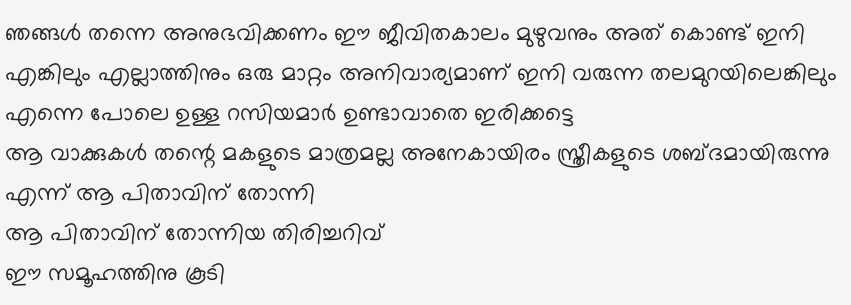ഞങ്ങൾ തന്നെ അനുഭവിക്കണം ഈ ജീവിതകാലം മുഴുവനും അത് കൊണ്ട് ഇനി എങ്കിലും എല്ലാത്തിനും ഒരു മാറ്റം അനിവാര്യമാണ് ഇനി വരുന്ന തലമുറയിലെങ്കിലും എന്നെ പോലെ ഉള്ള റസിയമാർ ഉണ്ടാവാതെ ഇരിക്കട്ടെ
ആ വാക്കുകൾ തന്റെ മകളുടെ മാത്രമല്ല അനേകായിരം സ്ത്രീകളുടെ ശബ്ദമായിരുന്നു എന്ന് ആ പിതാവിന് തോന്നി
ആ പിതാവിന് തോന്നിയ തിരിച്ചറിവ്
ഈ സമൂഹത്തിനു കൂടി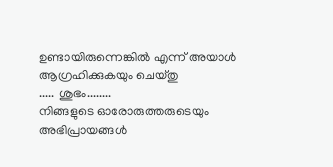ഉണ്ടായിരുന്നെങ്കിൽ എന്ന് അയാൾ ആഗ്രഹിക്കുകയും ചെയ്തു
..... ശുഭം........
നിങ്ങളുടെ ഓരോരുത്തരുടെയും അഭിപ്രായങ്ങൾ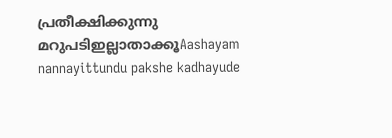പ്രതീക്ഷിക്കുന്നു
മറുപടിഇല്ലാതാക്കൂAashayam nannayittundu pakshe kadhayude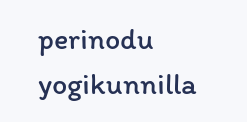perinodu yogikunnilla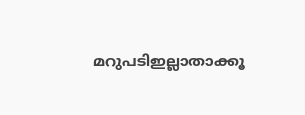മറുപടിഇല്ലാതാക്കൂ